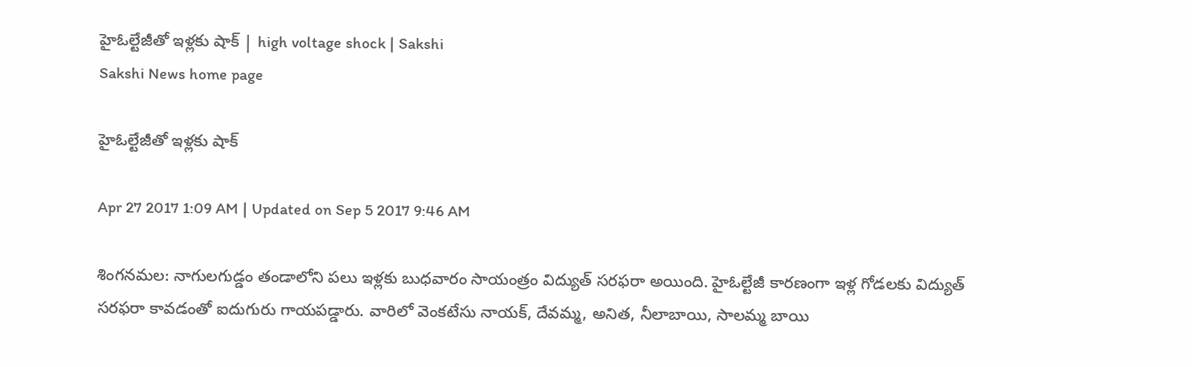హైఓల్టేజీతో ఇళ్లకు షాక్‌ | high voltage shock | Sakshi
Sakshi News home page

హైఓల్టేజీతో ఇళ్లకు షాక్‌

Apr 27 2017 1:09 AM | Updated on Sep 5 2017 9:46 AM

శింగనమల: నాగులగుడ్డం తండాలోని పలు ఇళ్లకు బుధవారం సాయంత్రం విద్యుత్‌ సరఫరా అయింది. హైఓల్టేజీ కారణంగా ఇళ్ల గోడలకు విద్యుత్‌ సరఫరా కావడంతో ఐదుగురు గాయపడ్డారు. వారిలో వెంకటేసు నాయక్, దేవమ్మ, అనిత, నీలాబాయి, సాలమ్మ బాయి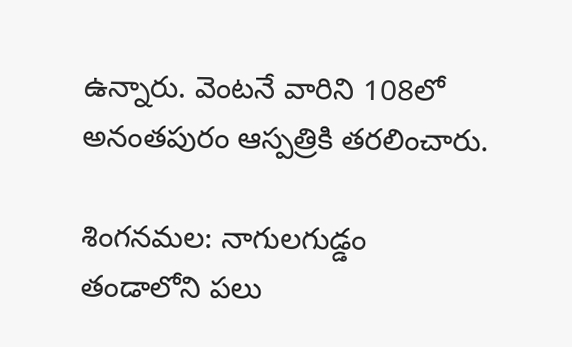ఉన్నారు. వెంటనే వారిని 108లో అనంతపురం ఆస్పత్రికి తరలించారు.

శింగనమల: నాగులగుడ్డం తండాలోని పలు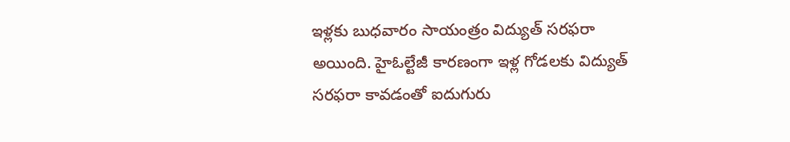ఇళ్లకు బుధవారం సాయంత్రం విద్యుత్‌ సరఫరా అయింది. హైఓల్టేజీ కారణంగా ఇళ్ల గోడలకు విద్యుత్‌ సరఫరా కావడంతో ఐదుగురు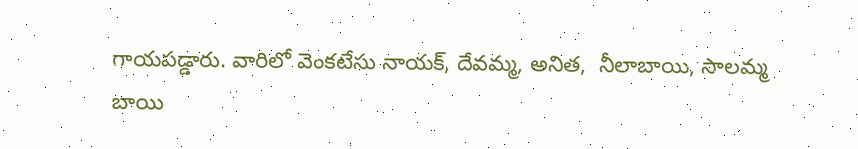గాయపడ్డారు. వారిలో వెంకటేసు నాయక్, దేవమ్మ, అనిత,  నీలాబాయి, సాలమ్మ బాయి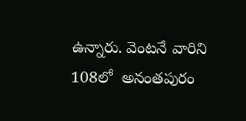ఉన్నారు. వెంటనే వారిని 108లో  అనంతపురం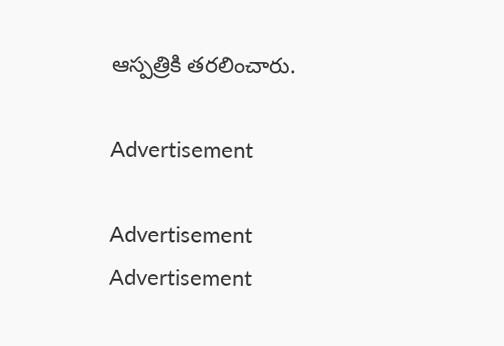ఆస్పత్రికి తరలించారు.

Advertisement

Advertisement
Advertisement